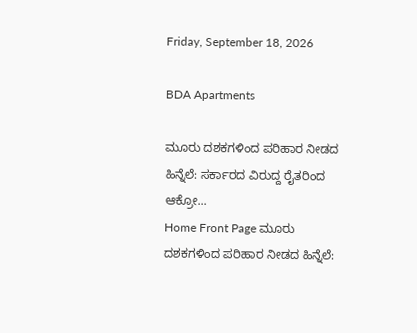Friday, September 18, 2026

BDA Apartments

ಮೂರು ದಶಕಗಳಿಂದ ಪರಿಹಾರ ನೀಡದ ಹಿನ್ನೆಲೆ: ಸರ್ಕಾರದ ವಿರುದ್ದ ರೈತರಿಂದ ಆಕ್ರೋ...
Home Front Page ಮೂರು ದಶಕಗಳಿಂದ ಪರಿಹಾರ ನೀಡದ ಹಿನ್ನೆಲೆ: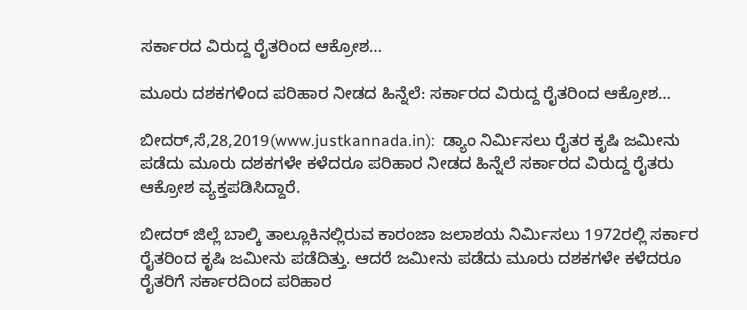ಸರ್ಕಾರದ ವಿರುದ್ದ ರೈತರಿಂದ ಆಕ್ರೋಶ…

ಮೂರು ದಶಕಗಳಿಂದ ಪರಿಹಾರ ನೀಡದ ಹಿನ್ನೆಲೆ: ಸರ್ಕಾರದ ವಿರುದ್ದ ರೈತರಿಂದ ಆಕ್ರೋಶ…

ಬೀದರ್,ಸೆ,28,2019(www.justkannada.in):  ಡ್ಯಾಂ ನಿರ್ಮಿಸಲು ರೈತರ ಕೃಷಿ ಜಮೀನು ಪಡೆದು ಮೂರು ದಶಕಗಳೇ ಕಳೆದರೂ ಪರಿಹಾರ ನೀಡದ ಹಿನ್ನೆಲೆ ಸರ್ಕಾರದ ವಿರುದ್ದ ರೈತರು ಆಕ್ರೋಶ ವ್ಯಕ್ತಪಡಿಸಿದ್ದಾರೆ.

ಬೀದರ್ ಜಿಲ್ಲೆ ಬಾಲ್ಕಿ ತಾಲ್ಲೂಕಿನಲ್ಲಿರುವ ಕಾರಂಜಾ ಜಲಾಶಯ ನಿರ್ಮಿಸಲು 1972ರಲ್ಲಿ ಸರ್ಕಾರ ರೈತರಿಂದ ಕೃಷಿ ಜಮೀನು ಪಡೆದಿತ್ತು. ಆದರೆ ಜಮೀನು ಪಡೆದು ಮೂರು ದಶಕಗಳೇ ಕಳೆದರೂ ರೈತರಿಗೆ ಸರ್ಕಾರದಿಂದ ಪರಿಹಾರ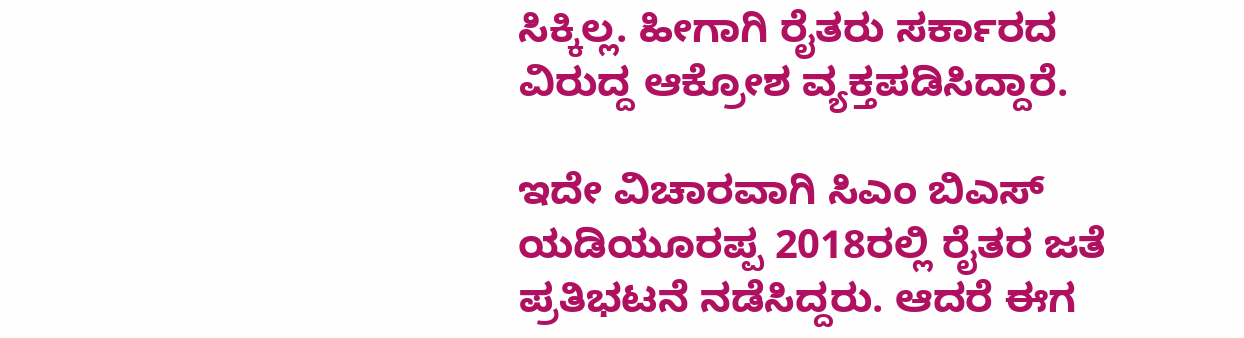ಸಿಕ್ಕಿಲ್ಲ. ಹೀಗಾಗಿ ರೈತರು ಸರ್ಕಾರದ ವಿರುದ್ದ ಆಕ್ರೋಶ ವ್ಯಕ್ತಪಡಿಸಿದ್ದಾರೆ.

ಇದೇ ವಿಚಾರವಾಗಿ ಸಿಎಂ ಬಿಎಸ್ ಯಡಿಯೂರಪ್ಪ 2018ರಲ್ಲಿ ರೈತರ ಜತೆ ಪ್ರತಿಭಟನೆ ನಡೆಸಿದ್ದರು. ಆದರೆ ಈಗ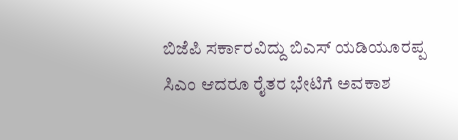ಬಿಜೆಪಿ ಸರ್ಕಾರವಿದ್ದು ಬಿಎಸ್ ಯಡಿಯೂರಪ್ಪ ಸಿಎಂ ಆದರೂ ರೈತರ ಭೇಟಿಗೆ ಅವಕಾಶ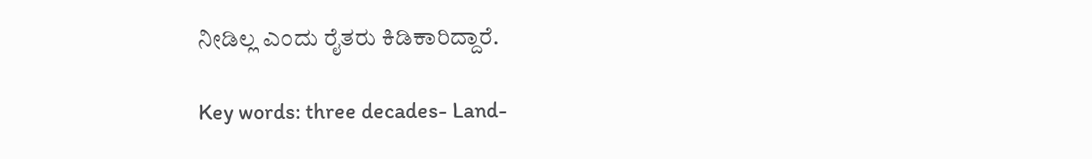ನೀಡಿಲ್ಲ ಎಂದು ರೈತರು ಕಿಡಿಕಾರಿದ್ದಾರೆ.

Key words: three decades- Land-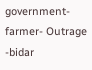government-farmer- Outrage -bidar